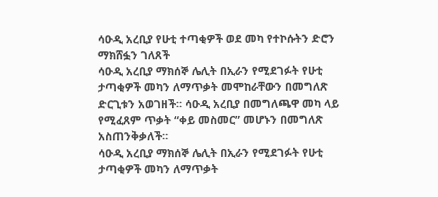ሳዑዲ አረቢያ የሁቲ ተጣቂዎች ወደ መካ የተኮሱትን ድሮን ማክሸፏን ገለጸች
ሳዑዲ አረቢያ ማክሰኞ ሌሊት በኢራን የሚደገፉት የሁቲ ታጣቂዎች መካን ለማጥቃት መሞከራቸውን በመግለጽ ድርጊቱን አወገዘች። ሳዑዲ አረቢያ በመግለጫዋ መካ ላይ የሚፈጸም ጥቃት “ቀይ መስመር” መሆኑን በመግለጽ አስጠንቅቃለች።
ሳዑዲ አረቢያ ማክሰኞ ሌሊት በኢራን የሚደገፉት የሁቲ ታጣቂዎች መካን ለማጥቃት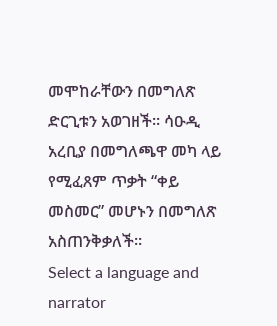መሞከራቸውን በመግለጽ ድርጊቱን አወገዘች። ሳዑዲ አረቢያ በመግለጫዋ መካ ላይ የሚፈጸም ጥቃት “ቀይ መስመር” መሆኑን በመግለጽ አስጠንቅቃለች።
Select a language and narrator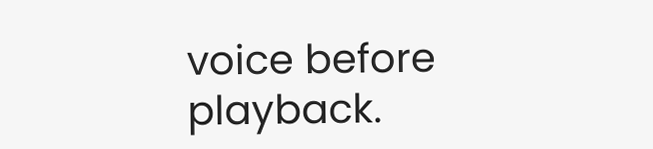voice before playback.